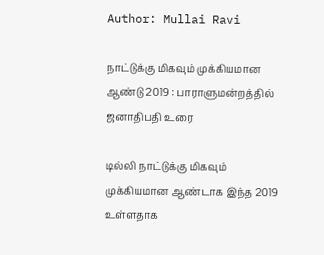Author: Mullai Ravi

நாட்டுக்கு மிகவும் முக்கியமான ஆண்டு 2019 : பாராளுமன்றத்தில் ஜனாதிபதி உரை

டில்லி நாட்டுக்கு மிகவும் முக்கியமான ஆண்டாக இந்த 2019 உள்ளதாக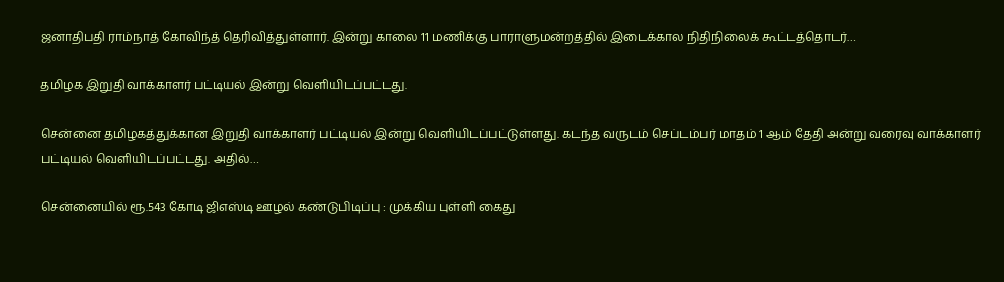ஜனாதிபதி ராம்நாத் கோவிந்த் தெரிவித்துள்ளார். இன்று காலை 11 மணிக்கு பாராளுமன்றத்தில் இடைக்கால நிதிநிலைக் கூட்டத்தொடர்…

தமிழக இறுதி வாக்காளர் பட்டியல் இன்று வெளியிடப்பட்டது.

சென்னை தமிழகத்துக்கான இறுதி வாக்காளர் பட்டியல் இன்று வெளியிடப்பட்டுள்ளது. கடந்த வருடம் செப்டம்பர் மாதம் 1 ஆம் தேதி அன்று வரைவு வாக்காளர் பட்டியல் வெளியிடப்பட்டது. அதில்…

சென்னையில் ரூ.543 கோடி ஜிஎஸ்டி ஊழல் கண்டுபிடிப்பு : முக்கிய புள்ளி கைது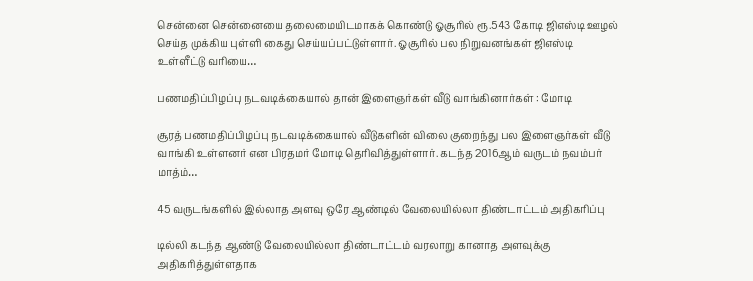சென்னை சென்னையை தலைமையிடமாகக் கொண்டு ஓசூரில் ரூ.543 கோடி ஜிஎஸ்டி ஊழல் செய்த முக்கிய புள்ளி கைது செய்யப்பட்டுள்ளார். ஓசூரில் பல நிறுவனங்கள் ஜிஎஸ்டி உள்ளீட்டு வரியை…

பணமதிப்பிழப்பு நடவடிக்கையால் தான் இளைஞர்கள் வீடு வாங்கினார்கள் : மோடி

சூரத் பணமதிப்பிழப்பு நடவடிக்கையால் வீடுகளின் விலை குறைந்து பல இளைஞர்கள் வீடு வாங்கி உள்ளனர் என பிரதமர் மோடி தெரிவித்துள்ளார். கடந்த 2016ஆம் வருடம் நவம்பர் மாத்ம்…

45 வருடங்களில் இல்லாத அளவு ஒரே ஆண்டில் வேலையில்லா திண்டாட்டம் அதிகரிப்பு

டில்லி கடந்த ஆண்டு வேலையில்லா திண்டாட்டம் வரலாறு கானாத அளவுக்கு அதிகரித்துள்ளதாக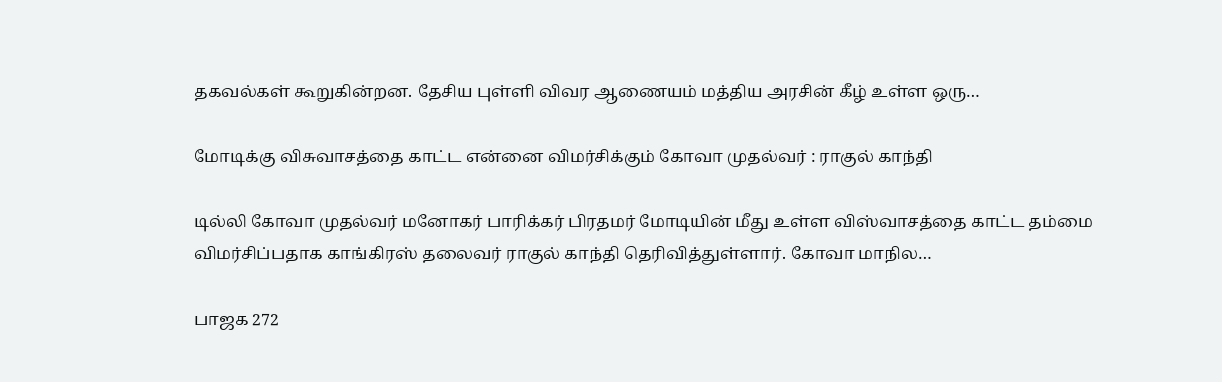தகவல்கள் கூறுகின்றன. தேசிய புள்ளி விவர ஆணையம் மத்திய அரசின் கீழ் உள்ள ஒரு…

மோடிக்கு விசுவாசத்தை காட்ட என்னை விமர்சிக்கும் கோவா முதல்வர் : ராகுல் காந்தி

டில்லி கோவா முதல்வர் மனோகர் பாரிக்கர் பிரதமர் மோடியின் மீது உள்ள விஸ்வாசத்தை காட்ட தம்மை விமர்சிப்பதாக காங்கிரஸ் தலைவர் ராகுல் காந்தி தெரிவித்துள்ளார். கோவா மாநில…

பாஜக 272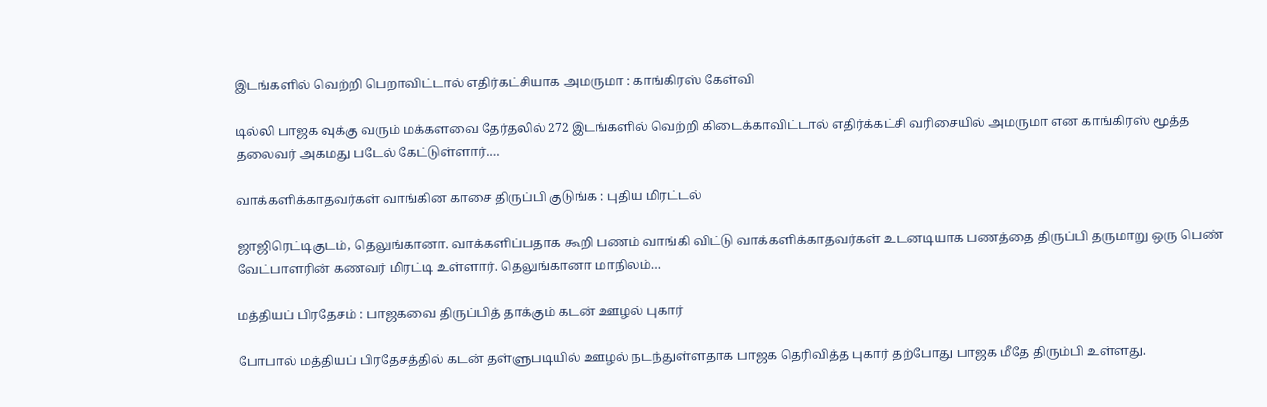இடங்களில் வெற்றி பெறாவிட்டால் எதிர்கட்சியாக அமருமா : காங்கிரஸ் கேள்வி

டில்லி பாஜக வுக்கு வரும் மக்களவை தேர்தலில் 272 இடங்களில் வெற்றி கிடைக்காவிட்டால் எதிர்க்கட்சி வரிசையில் அமருமா என காங்கிரஸ் மூத்த தலைவர் அகமது படேல் கேட்டுள்ளார்.…

வாக்களிக்காதவர்கள் வாங்கின காசை திருப்பி குடுங்க : புதிய மிரட்டல்

ஜாஜிரெட்டிகுடம், தெலுங்கானா. வாக்களிப்பதாக கூறி பணம் வாங்கி விட்டு வாக்களிக்காதவர்கள் உடனடியாக பணத்தை திருப்பி தருமாறு ஒரு பெண் வேட்பாளரின் கணவர் மிரட்டி உள்ளார். தெலுங்கானா மாநிலம்…

மத்தியப் பிரதேசம் : பாஜகவை திருப்பித் தாக்கும் கடன் ஊழல் புகார்

போபால் மத்தியப் பிரதேசத்தில் கடன் தள்ளுபடியில் ஊழல் நடந்துள்ளதாக பாஜக தெரிவித்த புகார் தற்போது பாஜக மீதே திரும்பி உள்ளது.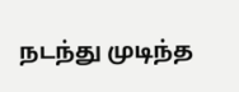நடந்து முடிந்த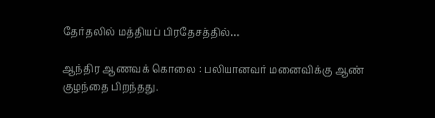தேர்தலில் மத்தியப் பிரதேசத்தில்…

ஆந்திர ஆணவக் கொலை : பலியானவர் மனைவிக்கு ஆண் குழந்தை பிறந்தது.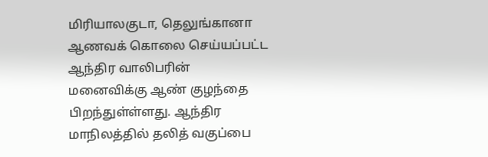மிரியாலகுடா, தெலுங்கானா ஆணவக் கொலை செய்யப்பட்ட ஆந்திர வாலிபரின் மனைவிக்கு ஆண் குழந்தை பிறந்துள்ள்ளது. ஆந்திர மாநிலத்தில் தலித் வகுப்பை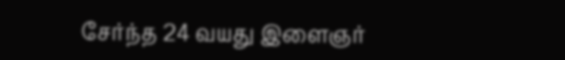சேர்ந்த 24 வயது இளைஞர்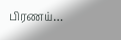பிரணய்…